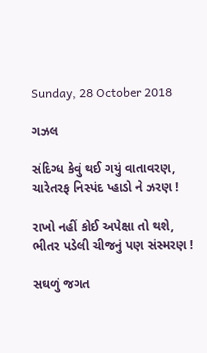Sunday, 28 October 2018

ગઝલ

સંદિગ્ધ કેવું થઈ ગયું વાતાવરણ,
ચારેતરફ નિસ્પંદ પ્હાડો ને ઝરણ !

રાખો નહીં કોઈ અપેક્ષા તો થશે,
ભીતર પડેલી ચીજનું પણ સંસ્મરણ !

સઘળું જગત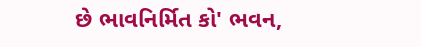છે ભાવનિર્મિત કો' ભવન,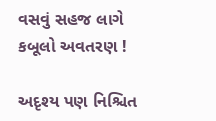વસવું સહજ લાગે કબૂલો અવતરણ !

અદૃશ્ય પણ નિશ્ચિત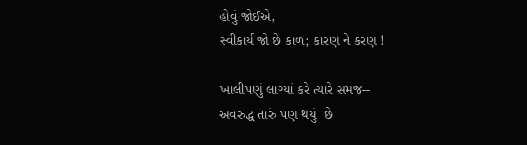હોવું જોઈએ,
સ્વીકાર્ય જો છે કાળ; કારણ ને કરણ !

ખાલીપણું લાગ્યાં કરે ત્યારે સમજ--
અવરુદ્ધ તારું પણ થયું  છે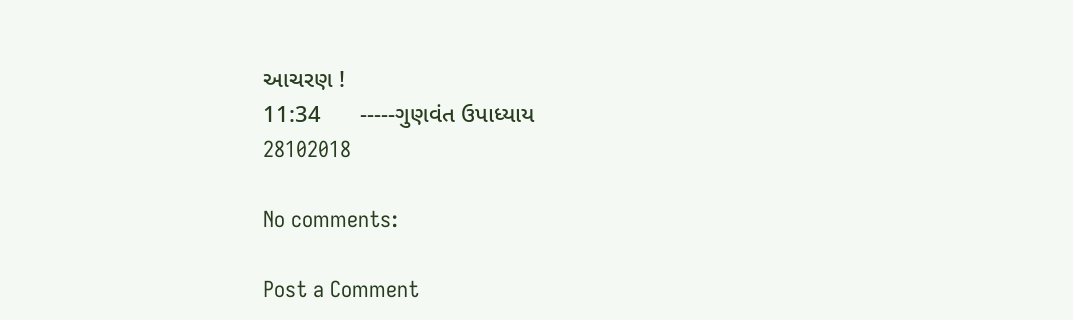આચરણ !
11:34      -----ગુણવંત ઉપાધ્યાય
28102018

No comments:

Post a Comment